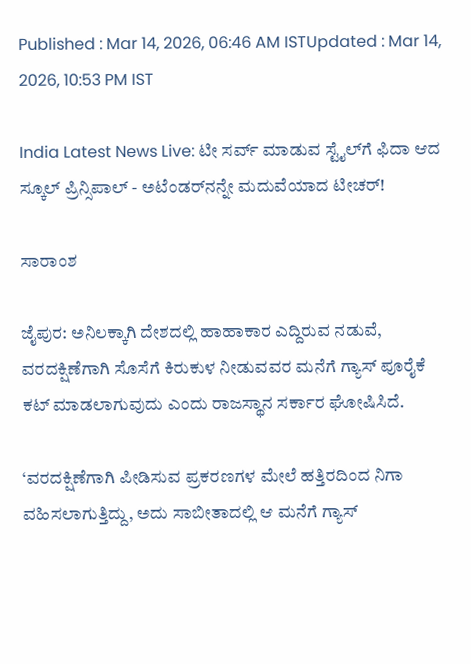Published : Mar 14, 2026, 06:46 AM ISTUpdated : Mar 14, 2026, 10:53 PM IST

India Latest News Live: ಟೀ ಸರ್ವ್ ಮಾಡುವ ಸ್ಟೈಲ್‌ಗೆ ಫಿದಾ ಆದ ಸ್ಕೂಲ್ ಪ್ರಿನ್ಸಿಪಾಲ್ - ಅಟೆಂಡರ್‌ನನ್ನೇ ಮದುವೆಯಾದ ಟೀಚರ್‌!

ಸಾರಾಂಶ

ಜೈಪುರ: ಅನಿಲಕ್ಕಾಗಿ ದೇಶದಲ್ಲಿ ಹಾಹಾಕಾರ ಎದ್ದಿರುವ ನಡುವೆ, ವರದಕ್ಷಿಣೆಗಾಗಿ ಸೊಸೆಗೆ ಕಿರುಕುಳ ನೀಡುವವರ ಮನೆಗೆ ಗ್ಯಾಸ್‌ ಪೂರೈಕೆ ಕಟ್‌ ಮಾಡಲಾಗುವುದು ಎಂದು ರಾಜಸ್ಥಾನ ಸರ್ಕಾರ ಘೋಷಿಸಿದೆ.

‘ವರದಕ್ಷಿಣೆಗಾಗಿ ಪೀಡಿಸುವ ಪ್ರಕರಣಗಳ ಮೇಲೆ ಹತ್ತಿರದಿಂದ ನಿಗಾ ವಹಿಸಲಾಗುತ್ತಿದ್ದು, ಅದು ಸಾಬೀತಾದಲ್ಲಿ ಆ ಮನೆಗೆ ಗ್ಯಾಸ್‌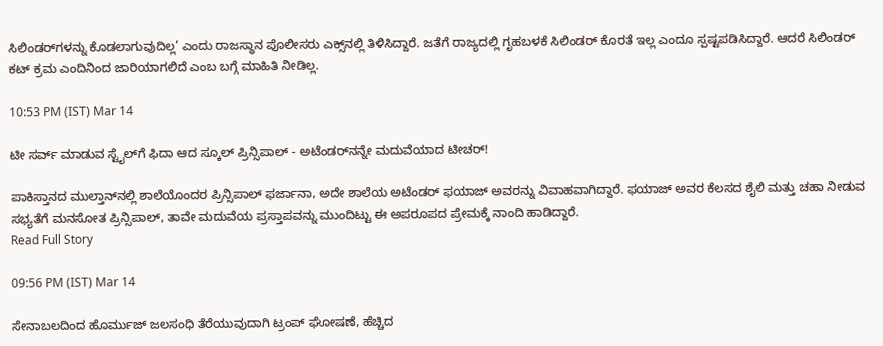ಸಿಲಿಂಡರ್‌ಗಳನ್ನು ಕೊಡಲಾಗುವುದಿಲ್ಲ’ ಎಂದು ರಾಜಸ್ಥಾನ ಪೊಲೀಸರು ಎಕ್ಸ್‌ನಲ್ಲಿ ತಿಳಿಸಿದ್ದಾರೆ. ಜತೆಗೆ ರಾಜ್ಯದಲ್ಲಿ ಗೃಹಬಳಕೆ ಸಿಲಿಂಡರ್‌ ಕೊರತೆ ಇಲ್ಲ ಎಂದೂ ಸ್ಪಷ್ಟಪಡಿಸಿದ್ದಾರೆ. ಆದರೆ ಸಿಲಿಂಡರ್‌ ಕಟ್‌ ಕ್ರಮ ಎಂದಿನಿಂದ ಜಾರಿಯಾಗಲಿದೆ ಎಂಬ ಬಗ್ಗೆ ಮಾಹಿತಿ ನೀಡಿಲ್ಲ.

10:53 PM (IST) Mar 14

ಟೀ ಸರ್ವ್ ಮಾಡುವ ಸ್ಟೈಲ್‌ಗೆ ಫಿದಾ ಆದ ಸ್ಕೂಲ್ ಪ್ರಿನ್ಸಿಪಾಲ್ - ಅಟೆಂಡರ್‌ನನ್ನೇ ಮದುವೆಯಾದ ಟೀಚರ್‌!

ಪಾಕಿಸ್ತಾನದ ಮುಲ್ತಾನ್‌ನಲ್ಲಿ ಶಾಲೆಯೊಂದರ ಪ್ರಿನ್ಸಿಪಾಲ್ ಫರ್ಜಾನಾ, ಅದೇ ಶಾಲೆಯ ಅಟೆಂಡರ್ ಫಯಾಜ್ ಅವರನ್ನು ವಿವಾಹವಾಗಿದ್ದಾರೆ. ಫಯಾಜ್ ಅವರ ಕೆಲಸದ ಶೈಲಿ ಮತ್ತು ಚಹಾ ನೀಡುವ ಸಭ್ಯತೆಗೆ ಮನಸೋತ ಪ್ರಿನ್ಸಿಪಾಲ್, ತಾವೇ ಮದುವೆಯ ಪ್ರಸ್ತಾಪವನ್ನು ಮುಂದಿಟ್ಟು ಈ ಅಪರೂಪದ ಪ್ರೇಮಕ್ಕೆ ನಾಂದಿ ಹಾಡಿದ್ದಾರೆ.
Read Full Story

09:56 PM (IST) Mar 14

ಸೇನಾಬಲದಿಂದ ಹೊರ್ಮುಜ್ ಜಲಸಂಧಿ ತೆರೆಯುವುದಾಗಿ ಟ್ರಂಪ್ ಘೋಷಣೆ, ಹೆಚ್ಚಿದ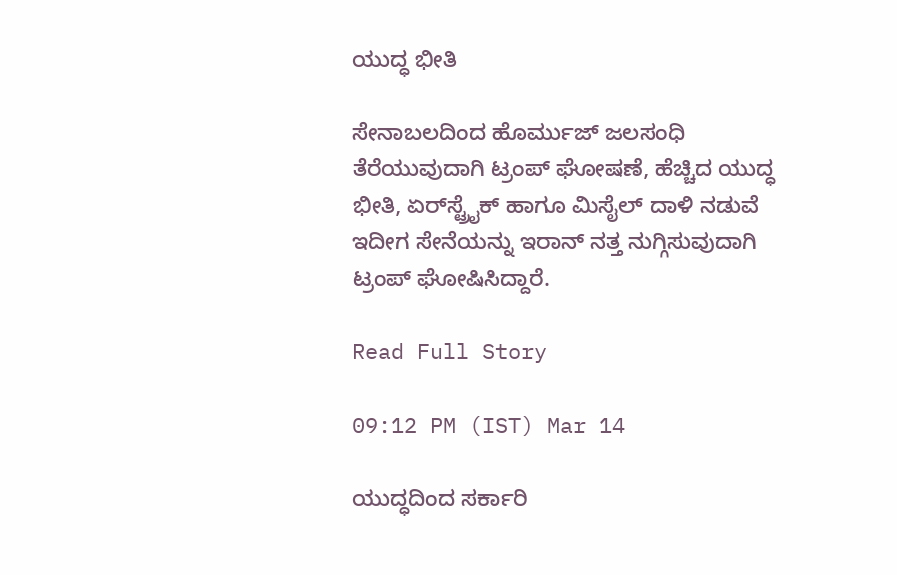ಯುದ್ಧ ಭೀತಿ

ಸೇನಾಬಲದಿಂದ ಹೊರ್ಮುಜ್ ಜಲಸಂಧಿ ತೆರೆಯುವುದಾಗಿ ಟ್ರಂಪ್ ಘೋಷಣೆ, ಹೆಚ್ಚಿದ ಯುದ್ಧ ಭೀತಿ, ಏರ್‌ಸ್ಟ್ರೈಕ್ ಹಾಗೂ ಮಿಸೈಲ್ ದಾಳಿ ನಡುವೆ ಇದೀಗ ಸೇನೆಯನ್ನು ಇರಾನ್ ನತ್ತ ನುಗ್ಗಿಸುವುದಾಗಿ ಟ್ರಂಪ್ ಘೋಷಿಸಿದ್ದಾರೆ.

Read Full Story

09:12 PM (IST) Mar 14

ಯುದ್ಧದಿಂದ ಸರ್ಕಾರಿ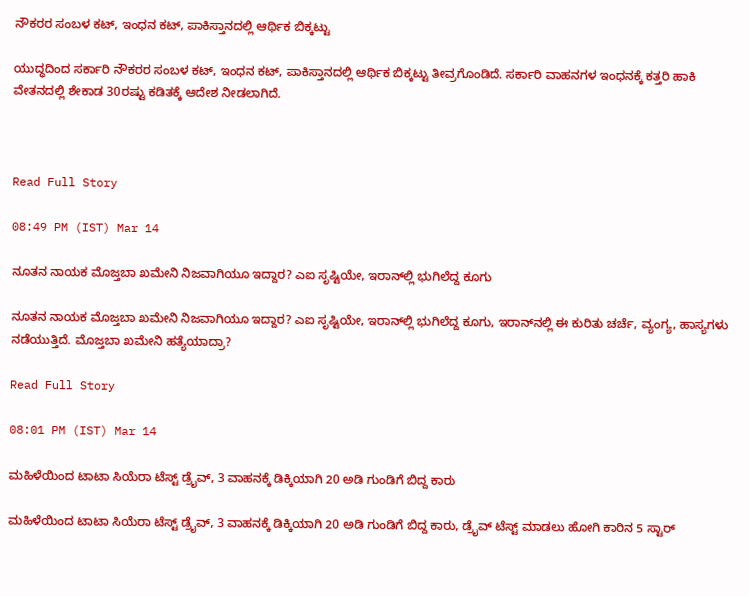ನೌಕರರ ಸಂಬಳ ಕಟ್, ಇಂಧನ ಕಟ್, ಪಾಕಿಸ್ತಾನದಲ್ಲಿ ಆರ್ಥಿಕ ಬಿಕ್ಕಟ್ಟು

ಯುದ್ಧದಿಂದ ಸರ್ಕಾರಿ ನೌಕರರ ಸಂಬಳ ಕಟ್, ಇಂಧನ ಕಟ್, ಪಾಕಿಸ್ತಾನದಲ್ಲಿ ಆರ್ಥಿಕ ಬಿಕ್ಕಟ್ಟು ತೀವ್ರಗೊಂಡಿದೆ. ಸರ್ಕಾರಿ ವಾಹನಗಳ ಇಂಧನಕ್ಕೆ ಕತ್ತರಿ ಹಾಕಿ ವೇತನದಲ್ಲಿ ಶೇಕಾಡ 30ರಷ್ಟು ಕಡಿತಕ್ಕೆ ಆದೇಶ ನೀಡಲಾಗಿದೆ.



Read Full Story

08:49 PM (IST) Mar 14

ನೂತನ ನಾಯಕ ಮೊಜ್ತಬಾ ಖಮೇನಿ ನಿಜವಾಗಿಯೂ ಇದ್ದಾರ? ಎಐ ಸೃಷ್ಟಿಯೇ, ಇರಾನ್‌ಲ್ಲಿ ಭುಗಿಲೆದ್ದ ಕೂಗು

ನೂತನ ನಾಯಕ ಮೊಜ್ತಬಾ ಖಮೇನಿ ನಿಜವಾಗಿಯೂ ಇದ್ದಾರ? ಎಐ ಸೃಷ್ಟಿಯೇ, ಇರಾನ್‌ಲ್ಲಿ ಭುಗಿಲೆದ್ದ ಕೂಗು, ಇರಾನ್‌ನಲ್ಲಿ ಈ ಕುರಿತು ಚರ್ಚೆ, ವ್ಯಂಗ್ಯ, ಹಾಸ್ಯಗಳು ನಡೆಯುತ್ತಿದೆ. ಮೊಜ್ತಬಾ ಖಮೇನಿ ಹತ್ಯೆಯಾದ್ರಾ?

Read Full Story

08:01 PM (IST) Mar 14

ಮಹಿಳೆಯಿಂದ ಟಾಟಾ ಸಿಯೆರಾ ಟೆಸ್ಟ್ ಡ್ರೈವ್, 3 ವಾಹನಕ್ಕೆ ಡಿಕ್ಕಿಯಾಗಿ 20 ಅಡಿ ಗುಂಡಿಗೆ ಬಿದ್ದ ಕಾರು

ಮಹಿಳೆಯಿಂದ ಟಾಟಾ ಸಿಯೆರಾ ಟೆಸ್ಟ್ ಡ್ರೈವ್, 3 ವಾಹನಕ್ಕೆ ಡಿಕ್ಕಿಯಾಗಿ 20 ಅಡಿ ಗುಂಡಿಗೆ ಬಿದ್ದ ಕಾರು, ಡ್ರೈವ್ ಟೆಸ್ಟ್ ಮಾಡಲು ಹೋಗಿ ಕಾರಿನ 5 ಸ್ಟಾರ್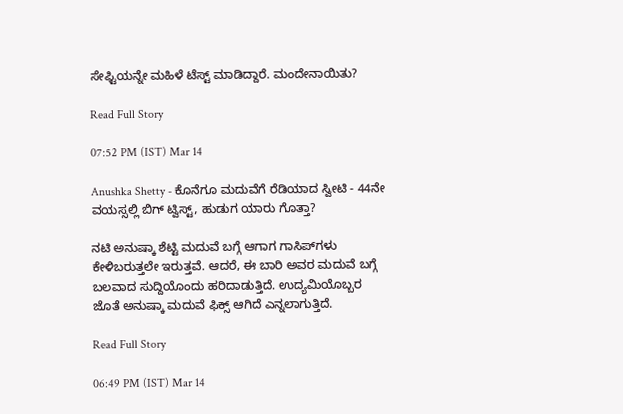ಸೇಫ್ಟಿಯನ್ನೇ ಮಹಿಳೆ ಟೆಸ್ಟ್ ಮಾಡಿದ್ದಾರೆ. ಮಂದೇನಾಯಿತು?

Read Full Story

07:52 PM (IST) Mar 14

Anushka Shetty - ಕೊನೆಗೂ ಮದುವೆಗೆ ರೆಡಿಯಾದ ಸ್ವೀಟಿ - 44ನೇ ವಯಸ್ಸಲ್ಲಿ ಬಿಗ್ ಟ್ವಿಸ್ಟ್, ಹುಡುಗ ಯಾರು ಗೊತ್ತಾ?

ನಟಿ ಅನುಷ್ಕಾ ಶೆಟ್ಟಿ ಮದುವೆ ಬಗ್ಗೆ ಆಗಾಗ ಗಾಸಿಪ್‌ಗಳು ಕೇಳಿಬರುತ್ತಲೇ ಇರುತ್ತವೆ. ಆದರೆ, ಈ ಬಾರಿ ಅವರ ಮದುವೆ ಬಗ್ಗೆ ಬಲವಾದ ಸುದ್ದಿಯೊಂದು ಹರಿದಾಡುತ್ತಿದೆ. ಉದ್ಯಮಿಯೊಬ್ಬರ ಜೊತೆ ಅನುಷ್ಕಾ ಮದುವೆ ಫಿಕ್ಸ್ ಆಗಿದೆ ಎನ್ನಲಾಗುತ್ತಿದೆ.

Read Full Story

06:49 PM (IST) Mar 14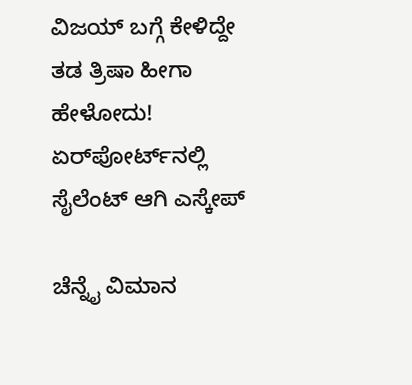ವಿಜಯ್ ಬಗ್ಗೆ ಕೇಳಿದ್ದೇ ತಡ ತ್ರಿಷಾ ಹೀಗಾ ಹೇಳೋದು! ಏರ್‌ಪೋರ್ಟ್‌ನಲ್ಲಿ ಸೈಲೆಂಟ್ ಆಗಿ ಎಸ್ಕೇಪ್

ಚೆನ್ನೈ ವಿಮಾನ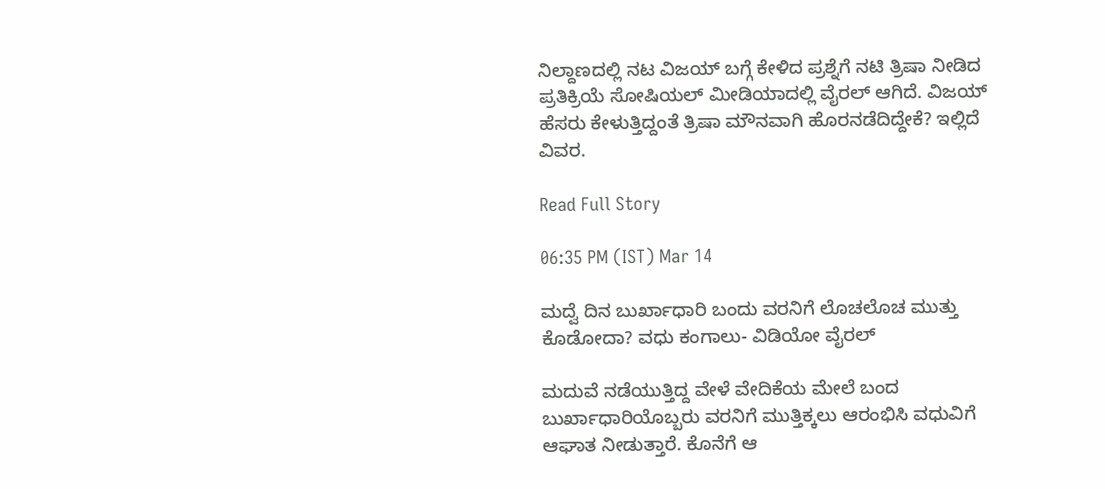ನಿಲ್ದಾಣದಲ್ಲಿ ನಟ ವಿಜಯ್ ಬಗ್ಗೆ ಕೇಳಿದ ಪ್ರಶ್ನೆಗೆ ನಟಿ ತ್ರಿಷಾ ನೀಡಿದ ಪ್ರತಿಕ್ರಿಯೆ ಸೋಷಿಯಲ್ ಮೀಡಿಯಾದಲ್ಲಿ ವೈರಲ್ ಆಗಿದೆ. ವಿಜಯ್ ಹೆಸರು ಕೇಳುತ್ತಿದ್ದಂತೆ ತ್ರಿಷಾ ಮೌನವಾಗಿ ಹೊರನಡೆದಿದ್ದೇಕೆ? ಇಲ್ಲಿದೆ ವಿವರ.

Read Full Story

06:35 PM (IST) Mar 14

ಮದ್ವೆ ದಿನ ಬುರ್ಖಾಧಾರಿ ಬಂದು ವರನಿಗೆ ಲೊಚಲೊಚ ಮುತ್ತು ಕೊಡೋದಾ? ವಧು ಕಂಗಾಲು- ವಿಡಿಯೋ ವೈರಲ್

ಮದುವೆ ನಡೆಯುತ್ತಿದ್ದ ವೇಳೆ ವೇದಿಕೆಯ ಮೇಲೆ ಬಂದ ಬುರ್ಖಾಧಾರಿಯೊಬ್ಬರು ವರನಿಗೆ ಮುತ್ತಿಕ್ಕಲು ಆರಂಭಿಸಿ ವಧುವಿಗೆ ಆಘಾತ ನೀಡುತ್ತಾರೆ. ಕೊನೆಗೆ ಆ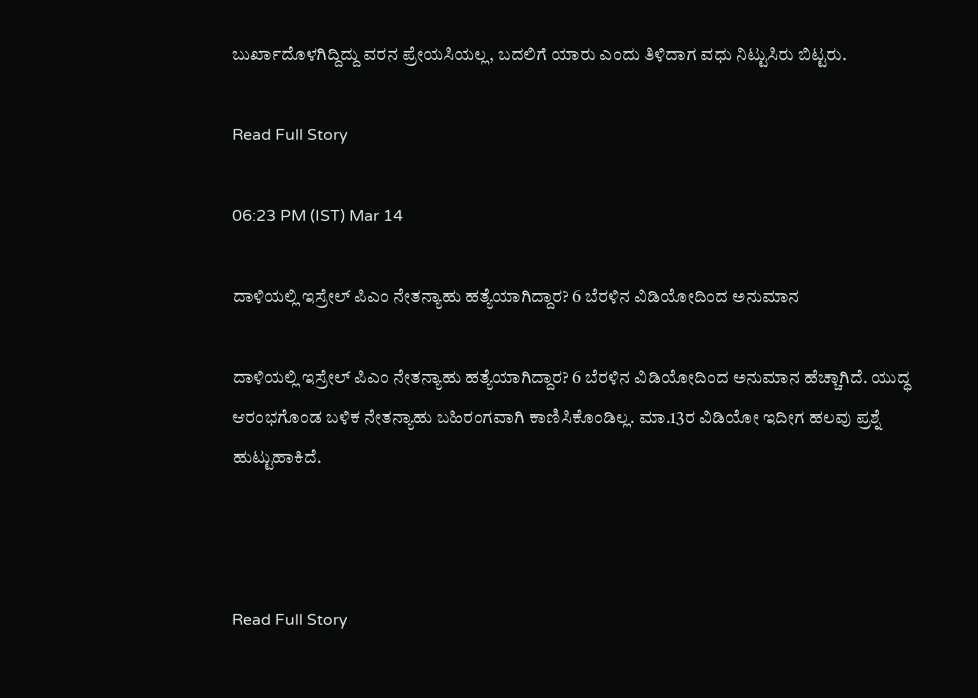ಬುರ್ಖಾದೊಳಗಿದ್ದಿದ್ದು ವರನ ಪ್ರೇಯಸಿಯಲ್ಲ, ಬದಲಿಗೆ ಯಾರು ಎಂದು ತಿಳಿದಾಗ ವಧು ನಿಟ್ಟುಸಿರು ಬಿಟ್ಟರು.

Read Full Story

06:23 PM (IST) Mar 14

ದಾಳಿಯಲ್ಲಿ ಇಸ್ರೇಲ್ ಪಿಎಂ ನೇತನ್ಯಾಹು ಹತ್ಯೆಯಾಗಿದ್ದಾರ? 6 ಬೆರಳಿನ ವಿಡಿಯೋದಿಂದ ಅನುಮಾನ

ದಾಳಿಯಲ್ಲಿ ಇಸ್ರೇಲ್ ಪಿಎಂ ನೇತನ್ಯಾಹು ಹತ್ಯೆಯಾಗಿದ್ದಾರ? 6 ಬೆರಳಿನ ವಿಡಿಯೋದಿಂದ ಅನುಮಾನ ಹೆಚ್ಚಾಗಿದೆ. ಯುದ್ಧ ಆರಂಭಗೊಂಡ ಬಳಿಕ ನೇತನ್ಯಾಹು ಬಹಿರಂಗವಾಗಿ ಕಾಣಿಸಿಕೊಂಡಿಲ್ಲ. ಮಾ.13ರ ವಿಡಿಯೋ ಇದೀಗ ಹಲವು ಪ್ರಶ್ನೆ ಹುಟ್ಟುಹಾಕಿದೆ.



Read Full Story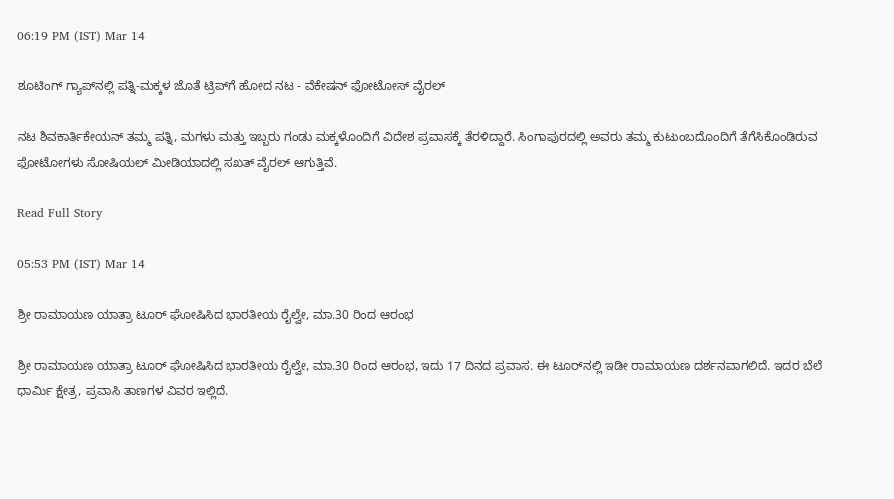06:19 PM (IST) Mar 14

ಶೂಟಿಂಗ್ ಗ್ಯಾಪ್‌ನಲ್ಲಿ ಪತ್ನಿ-ಮಕ್ಕಳ ಜೊತೆ ಟ್ರಿಪ್‌ಗೆ ಹೋದ ನಟ - ವೆಕೇಷನ್ ಫೋಟೋಸ್ ವೈರಲ್

ನಟ ಶಿವಕಾರ್ತಿಕೇಯನ್ ತಮ್ಮ ಪತ್ನಿ, ಮಗಳು ಮತ್ತು ಇಬ್ಬರು ಗಂಡು ಮಕ್ಕಳೊಂದಿಗೆ ವಿದೇಶ ಪ್ರವಾಸಕ್ಕೆ ತೆರಳಿದ್ದಾರೆ. ಸಿಂಗಾಪುರದಲ್ಲಿ ಅವರು ತಮ್ಮ ಕುಟುಂಬದೊಂದಿಗೆ ತೆಗೆಸಿಕೊಂಡಿರುವ ಫೋಟೋಗಳು ಸೋಷಿಯಲ್ ಮೀಡಿಯಾದಲ್ಲಿ ಸಖತ್ ವೈರಲ್ ಆಗುತ್ತಿವೆ.

Read Full Story

05:53 PM (IST) Mar 14

ಶ್ರೀ ರಾಮಾಯಣ ಯಾತ್ರಾ ಟೂರ್ ಘೋಷಿಸಿದ ಭಾರತೀಯ ರೈಲ್ವೇ, ಮಾ.30 ರಿಂದ ಆರಂಭ

ಶ್ರೀ ರಾಮಾಯಣ ಯಾತ್ರಾ ಟೂರ್ ಘೋಷಿಸಿದ ಭಾರತೀಯ ರೈಲ್ವೇ, ಮಾ.30 ರಿಂದ ಆರಂಭ, ಇದು 17 ದಿನದ ಪ್ರವಾಸ. ಈ ಟೂರ್‌ನಲ್ಲಿ ಇಡೀ ರಾಮಾಯಣ ದರ್ಶನವಾಗಲಿದೆ. ಇದರ ಬೆಲೆ ಧಾರ್ಮಿ ಕ್ಷೇತ್ರ, ಪ್ರವಾಸಿ ತಾಣಗಳ ವಿವರ ಇಲ್ಲಿದೆ.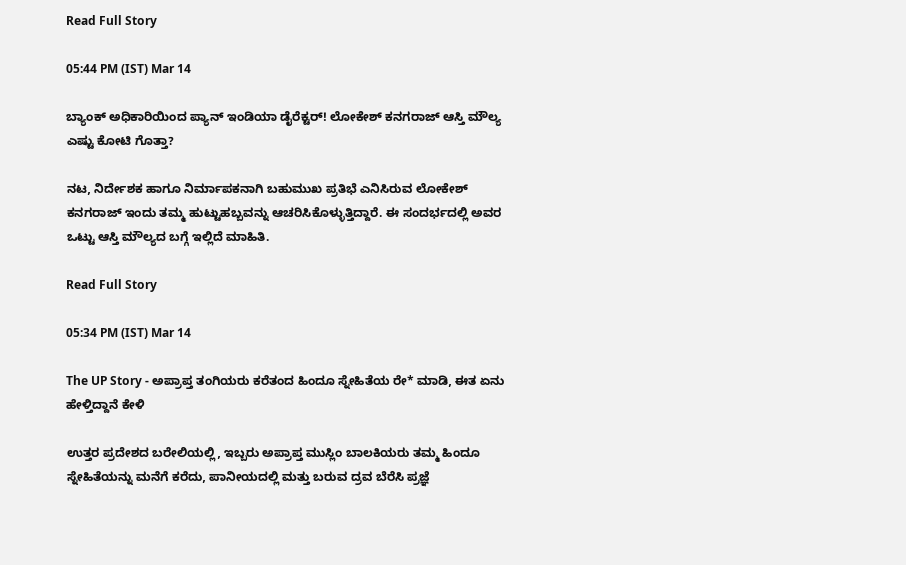Read Full Story

05:44 PM (IST) Mar 14

ಬ್ಯಾಂಕ್ ಅಧಿಕಾರಿಯಿಂದ ಪ್ಯಾನ್ ಇಂಡಿಯಾ ಡೈರೆಕ್ಟರ್! ಲೋಕೇಶ್ ಕನಗರಾಜ್ ಆಸ್ತಿ ಮೌಲ್ಯ ಎಷ್ಟು ಕೋಟಿ ಗೊತ್ತಾ?

ನಟ, ನಿರ್ದೇಶಕ ಹಾಗೂ ನಿರ್ಮಾಪಕನಾಗಿ ಬಹುಮುಖ ಪ್ರತಿಭೆ ಎನಿಸಿರುವ ಲೋಕೇಶ್ ಕನಗರಾಜ್ ಇಂದು ತಮ್ಮ ಹುಟ್ಟುಹಬ್ಬವನ್ನು ಆಚರಿಸಿಕೊಳ್ಳುತ್ತಿದ್ದಾರೆ. ಈ ಸಂದರ್ಭದಲ್ಲಿ ಅವರ ಒಟ್ಟು ಆಸ್ತಿ ಮೌಲ್ಯದ ಬಗ್ಗೆ ಇಲ್ಲಿದೆ ಮಾಹಿತಿ.

Read Full Story

05:34 PM (IST) Mar 14

The UP Story - ಅಪ್ರಾಪ್ತ ತಂಗಿಯರು ಕರೆತಂದ ಹಿಂದೂ ಸ್ನೇಹಿತೆಯ ರೇ* ಮಾಡಿ, ಈತ ಏನು ಹೇಳ್ತಿದ್ದಾನೆ ಕೇಳಿ

ಉತ್ತರ ಪ್ರದೇಶದ ಬರೇಲಿಯಲ್ಲಿ, ಇಬ್ಬರು ಅಪ್ರಾಪ್ತ ಮುಸ್ಲಿಂ ಬಾಲಕಿಯರು ತಮ್ಮ ಹಿಂದೂ ಸ್ನೇಹಿತೆಯನ್ನು ಮನೆಗೆ ಕರೆದು, ಪಾನೀಯದಲ್ಲಿ ಮತ್ತು ಬರುವ ದ್ರವ ಬೆರೆಸಿ ಪ್ರಜ್ಞೆ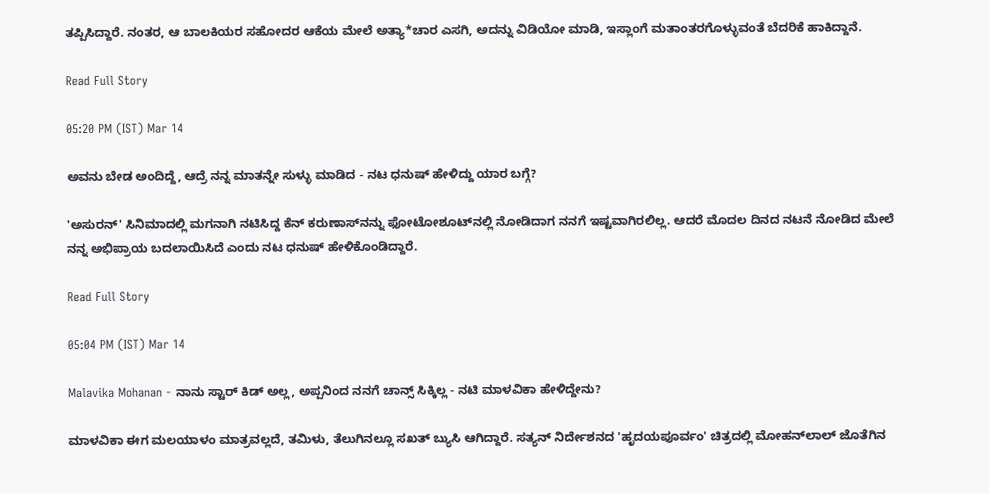ತಪ್ಪಿಸಿದ್ದಾರೆ. ನಂತರ, ಆ ಬಾಲಕಿಯರ ಸಹೋದರ ಆಕೆಯ ಮೇಲೆ ಅತ್ಯಾ*ಚಾರ ಎಸಗಿ, ಅದನ್ನು ವಿಡಿಯೋ ಮಾಡಿ, ಇಸ್ಲಾಂಗೆ ಮತಾಂತರಗೊಳ್ಳುವಂತೆ ಬೆದರಿಕೆ ಹಾಕಿದ್ದಾನೆ.

Read Full Story

05:20 PM (IST) Mar 14

ಅವನು ಬೇಡ ಅಂದಿದ್ದೆ, ಆದ್ರೆ ನನ್ನ ಮಾತನ್ನೇ ಸುಳ್ಳು ಮಾಡಿದ - ನಟ ಧನುಷ್ ಹೇಳಿದ್ದು ಯಾರ ಬಗ್ಗೆ?

'ಅಸುರನ್' ಸಿನಿಮಾದಲ್ಲಿ ಮಗನಾಗಿ ನಟಿಸಿದ್ದ ಕೆನ್ ಕರುಣಾಸ್‌ನನ್ನು ಫೋಟೋಶೂಟ್‌ನಲ್ಲಿ ನೋಡಿದಾಗ ನನಗೆ ಇಷ್ಟವಾಗಿರಲಿಲ್ಲ. ಆದರೆ ಮೊದಲ ದಿನದ ನಟನೆ ನೋಡಿದ ಮೇಲೆ ನನ್ನ ಅಭಿಪ್ರಾಯ ಬದಲಾಯಿಸಿದೆ ಎಂದು ನಟ ಧನುಷ್ ಹೇಳಿಕೊಂಡಿದ್ದಾರೆ.

Read Full Story

05:04 PM (IST) Mar 14

Malavika Mohanan - ನಾನು ಸ್ಟಾರ್ ಕಿಡ್ ಅಲ್ಲ, ಅಪ್ಪನಿಂದ ನನಗೆ ಚಾನ್ಸ್ ಸಿಕ್ಕಿಲ್ಲ - ನಟಿ ಮಾಳವಿಕಾ ಹೇಳಿದ್ದೇನು?

ಮಾಳವಿಕಾ ಈಗ ಮಲಯಾಳಂ ಮಾತ್ರವಲ್ಲದೆ, ತಮಿಳು, ತೆಲುಗಿನಲ್ಲೂ ಸಖತ್ ಬ್ಯುಸಿ ಆಗಿದ್ದಾರೆ. ಸತ್ಯನ್ ನಿರ್ದೇಶನದ 'ಹೃದಯಪೂರ್ವಂ' ಚಿತ್ರದಲ್ಲಿ ಮೋಹನ್‌ಲಾಲ್ ಜೊತೆಗಿನ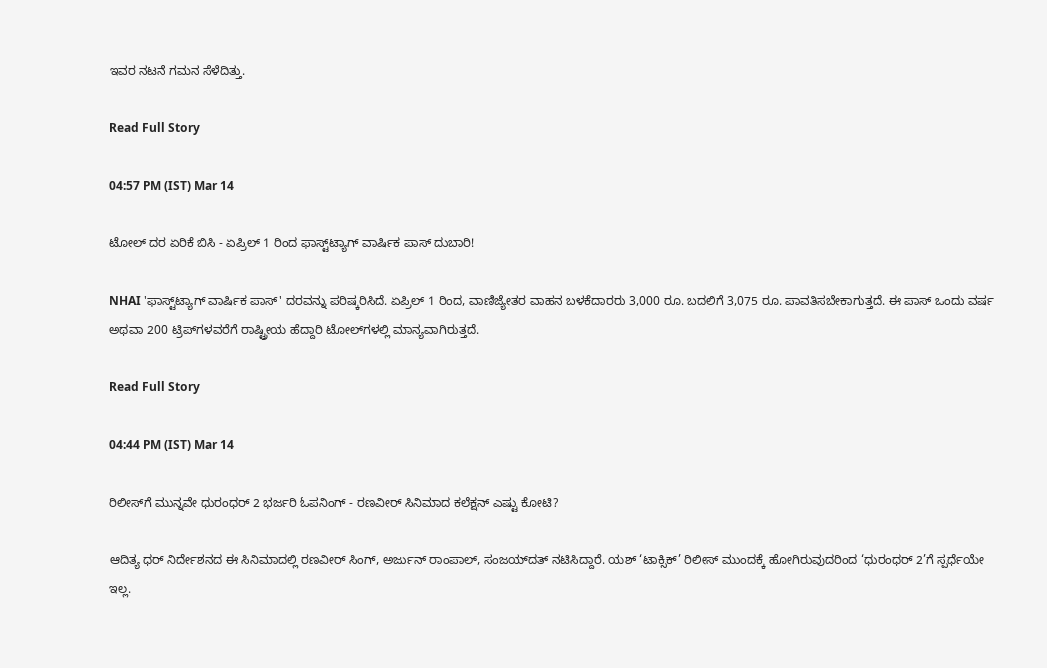ಇವರ ನಟನೆ ಗಮನ ಸೆಳೆದಿತ್ತು.

Read Full Story

04:57 PM (IST) Mar 14

ಟೋಲ್ ದರ ಏರಿಕೆ ಬಿಸಿ - ಏಪ್ರಿಲ್ 1 ರಿಂದ ಫಾಸ್ಟ್‌ಟ್ಯಾಗ್ ವಾರ್ಷಿಕ ಪಾಸ್ ದುಬಾರಿ!

NHAI 'ಫಾಸ್ಟ್‌ಟ್ಯಾಗ್ ವಾರ್ಷಿಕ ಪಾಸ್' ದರವನ್ನು ಪರಿಷ್ಕರಿಸಿದೆ. ಏಪ್ರಿಲ್ 1 ರಿಂದ, ವಾಣಿಜ್ಯೇತರ ವಾಹನ ಬಳಕೆದಾರರು 3,000 ರೂ. ಬದಲಿಗೆ 3,075 ರೂ. ಪಾವತಿಸಬೇಕಾಗುತ್ತದೆ. ಈ ಪಾಸ್ ಒಂದು ವರ್ಷ ಅಥವಾ 200 ಟ್ರಿಪ್‌ಗಳವರೆಗೆ ರಾಷ್ಟ್ರೀಯ ಹೆದ್ದಾರಿ ಟೋಲ್‌ಗಳಲ್ಲಿ ಮಾನ್ಯವಾಗಿರುತ್ತದೆ.

Read Full Story

04:44 PM (IST) Mar 14

ರಿಲೀಸ್‌ಗೆ ಮುನ್ನವೇ ಧುರಂಧರ್ 2 ಭರ್ಜರಿ ಓಪನಿಂಗ್ - ರಣವೀರ್‌ ಸಿನಿಮಾದ ಕಲೆಕ್ಷನ್ ಎಷ್ಟು ಕೋಟಿ?

ಆದಿತ್ಯ ಧರ್‌ ನಿರ್ದೇಶನದ ಈ ಸಿನಿಮಾದಲ್ಲಿ ರಣವೀರ್‌ ಸಿಂಗ್‌, ಅರ್ಜುನ್‌ ರಾಂಪಾಲ್‌, ಸಂಜಯ್‌ದತ್‌ ನಟಿಸಿದ್ದಾರೆ. ಯಶ್‌ ‘ಟಾಕ್ಸಿಕ್‌’ ರಿಲೀಸ್‌ ಮುಂದಕ್ಕೆ ಹೋಗಿರುವುದರಿಂದ ‘ಧುರಂಧರ್‌ 2’ಗೆ ಸ್ಪರ್ಧೆಯೇ ಇಲ್ಲ.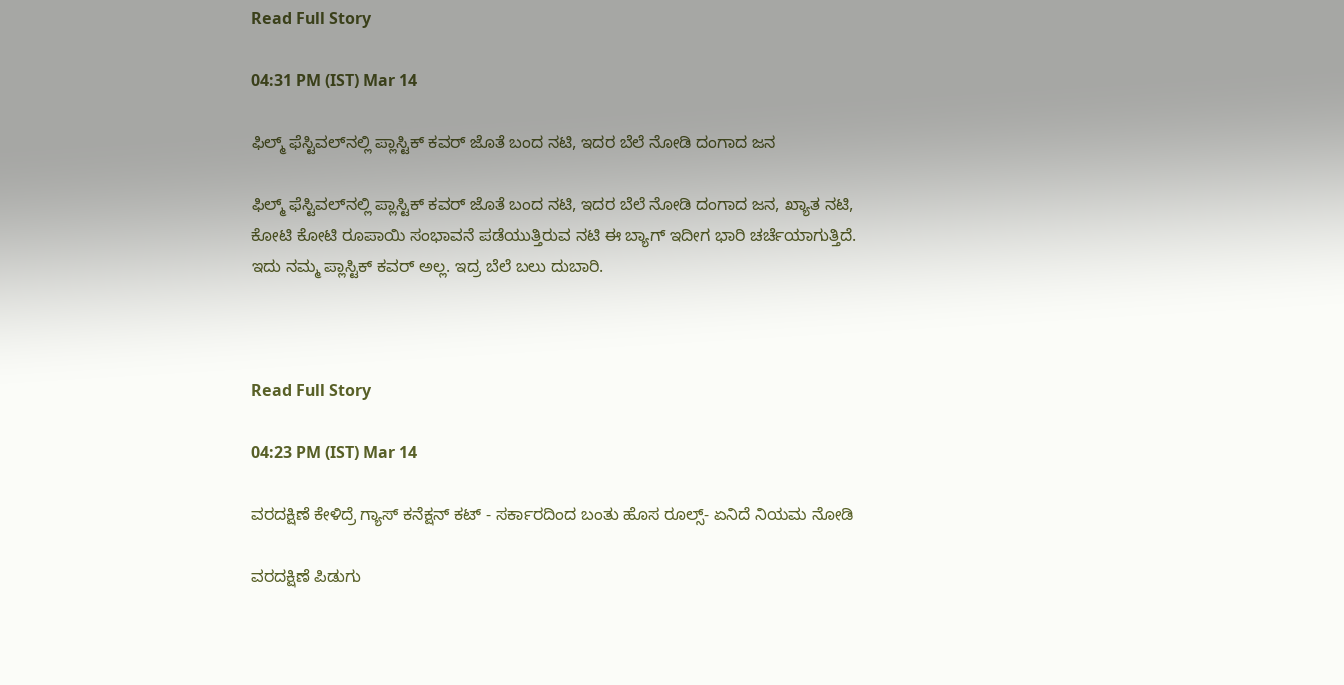Read Full Story

04:31 PM (IST) Mar 14

ಫಿಲ್ಮ್ ಫೆಸ್ಟಿವಲ್‌ನಲ್ಲಿ ಪ್ಲಾಸ್ಟಿಕ್ ಕವರ್ ಜೊತೆ ಬಂದ ನಟಿ, ಇದರ ಬೆಲೆ ನೋಡಿ ದಂಗಾದ ಜನ

ಫಿಲ್ಮ್ ಫೆಸ್ಟಿವಲ್‌ನಲ್ಲಿ ಪ್ಲಾಸ್ಟಿಕ್ ಕವರ್ ಜೊತೆ ಬಂದ ನಟಿ, ಇದರ ಬೆಲೆ ನೋಡಿ ದಂಗಾದ ಜನ, ಖ್ಯಾತ ನಟಿ, ಕೋಟಿ ಕೋಟಿ ರೂಪಾಯಿ ಸಂಭಾವನೆ ಪಡೆಯುತ್ತಿರುವ ನಟಿ ಈ ಬ್ಯಾಗ್ ಇದೀಗ ಭಾರಿ ಚರ್ಚೆಯಾಗುತ್ತಿದೆ. ಇದು ನಮ್ಮ ಪ್ಲಾಸ್ಟಿಕ್ ಕವರ್ ಅಲ್ಲ. ಇದ್ರ ಬೆಲೆ ಬಲು ದುಬಾರಿ.



Read Full Story

04:23 PM (IST) Mar 14

ವರದಕ್ಷಿಣೆ ಕೇಳಿದ್ರೆ ಗ್ಯಾಸ್ ಕನೆಕ್ಷನ್ ಕಟ್ - ಸರ್ಕಾರದಿಂದ ಬಂತು ಹೊಸ ರೂಲ್ಸ್- ಏನಿದೆ ನಿಯಮ ನೋಡಿ

ವರದಕ್ಷಿಣೆ ಪಿಡುಗು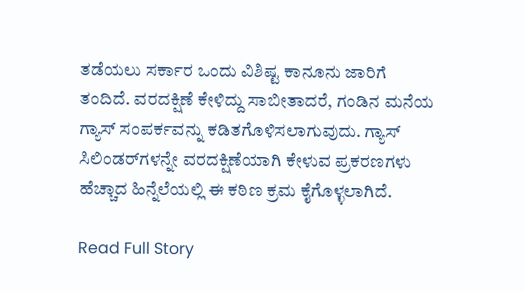ತಡೆಯಲು ಸರ್ಕಾರ ಒಂದು ವಿಶಿಷ್ಟ ಕಾನೂನು ಜಾರಿಗೆ ತಂದಿದೆ. ವರದಕ್ಷಿಣೆ ಕೇಳಿದ್ದು ಸಾಬೀತಾದರೆ, ಗಂಡಿನ ಮನೆಯ ಗ್ಯಾಸ್ ಸಂಪರ್ಕವನ್ನು ಕಡಿತಗೊಳಿಸಲಾಗುವುದು. ಗ್ಯಾಸ್ ಸಿಲಿಂಡರ್‌ಗಳನ್ನೇ ವರದಕ್ಷಿಣೆಯಾಗಿ ಕೇಳುವ ಪ್ರಕರಣಗಳು ಹೆಚ್ಚಾದ ಹಿನ್ನೆಲೆಯಲ್ಲಿ ಈ ಕಠಿಣ ಕ್ರಮ ಕೈಗೊಳ್ಳಲಾಗಿದೆ.

Read Full Story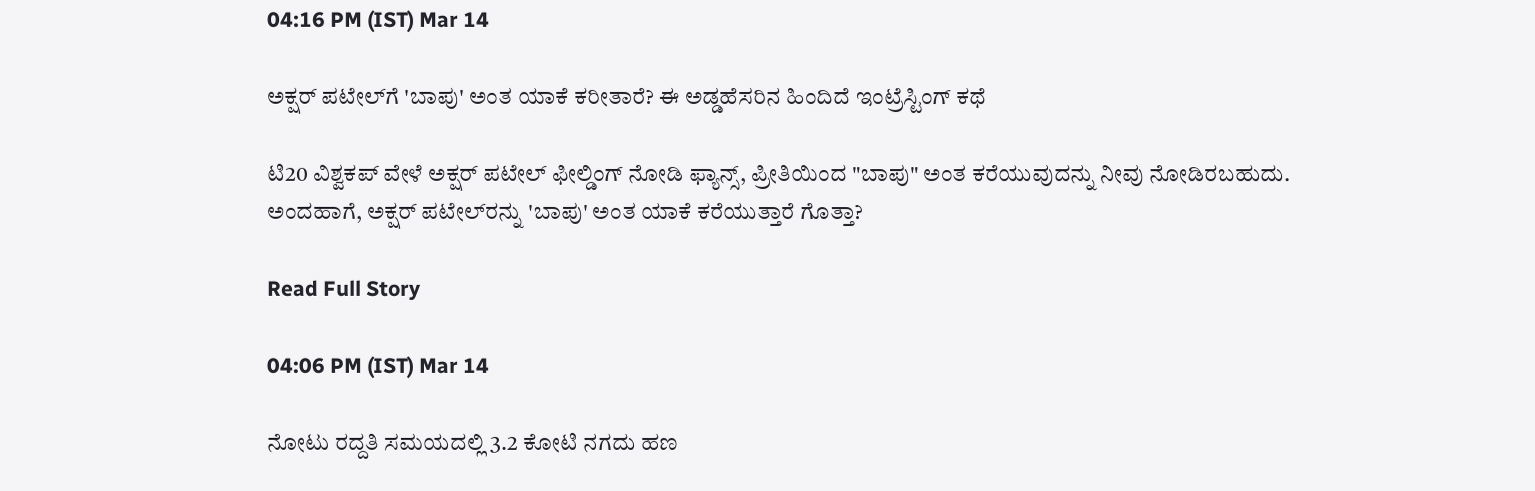04:16 PM (IST) Mar 14

ಅಕ್ಷರ್ ಪಟೇಲ್‌ಗೆ 'ಬಾಪು' ಅಂತ ಯಾಕೆ ಕರೀತಾರೆ? ಈ ಅಡ್ಡಹೆಸರಿನ ಹಿಂದಿದೆ ಇಂಟ್ರೆಸ್ಟಿಂಗ್ ಕಥೆ

ಟಿ20 ವಿಶ್ವಕಪ್ ವೇಳೆ ಅಕ್ಷರ್ ಪಟೇಲ್ ಫೀಲ್ಡಿಂಗ್ ನೋಡಿ ಫ್ಯಾನ್ಸ್, ಪ್ರೀತಿಯಿಂದ "ಬಾಪು" ಅಂತ ಕರೆಯುವುದನ್ನು ನೀವು ನೋಡಿರಬಹುದು. ಅಂದಹಾಗೆ, ಅಕ್ಷರ್ ಪಟೇಲ್‌ರನ್ನು 'ಬಾಪು' ಅಂತ ಯಾಕೆ ಕರೆಯುತ್ತಾರೆ ಗೊತ್ತಾ?

Read Full Story

04:06 PM (IST) Mar 14

ನೋಟು ರದ್ದತಿ ಸಮಯದಲ್ಲಿ 3.2 ಕೋಟಿ ನಗದು ಹಣ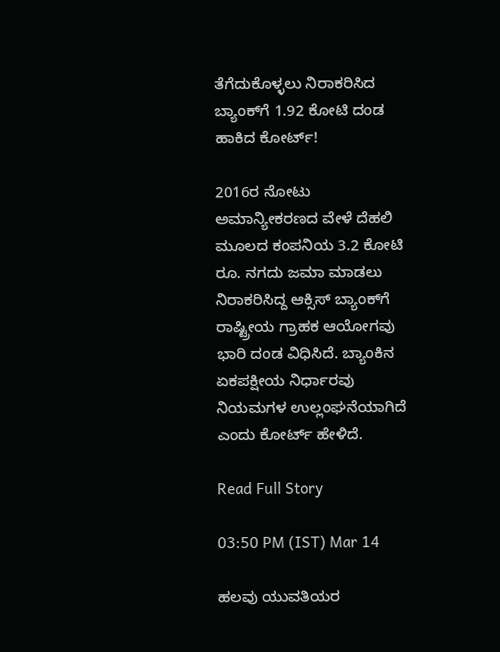ತೆಗೆದುಕೊಳ್ಳಲು ನಿರಾಕರಿಸಿದ ಬ್ಯಾಂಕ್‌ಗೆ 1.92 ಕೋಟಿ ದಂಡ ಹಾಕಿದ ಕೋರ್ಟ್‌!

2016ರ ನೋಟು ಅಮಾನ್ಯೀಕರಣದ ವೇಳೆ ದೆಹಲಿ ಮೂಲದ ಕಂಪನಿಯ 3.2 ಕೋಟಿ ರೂ. ನಗದು ಜಮಾ ಮಾಡಲು ನಿರಾಕರಿಸಿದ್ದ ಆಕ್ಸಿಸ್ ಬ್ಯಾಂಕ್‌ಗೆ ರಾಷ್ಟ್ರೀಯ ಗ್ರಾಹಕ ಆಯೋಗವು ಭಾರಿ ದಂಡ ವಿಧಿಸಿದೆ. ಬ್ಯಾಂಕಿನ ಏಕಪಕ್ಷೀಯ ನಿರ್ಧಾರವು ನಿಯಮಗಳ ಉಲ್ಲಂಘನೆಯಾಗಿದೆ ಎಂದು ಕೋರ್ಟ್‌ ಹೇಳಿದೆ.

Read Full Story

03:50 PM (IST) Mar 14

ಹಲವು ಯುವತಿಯರ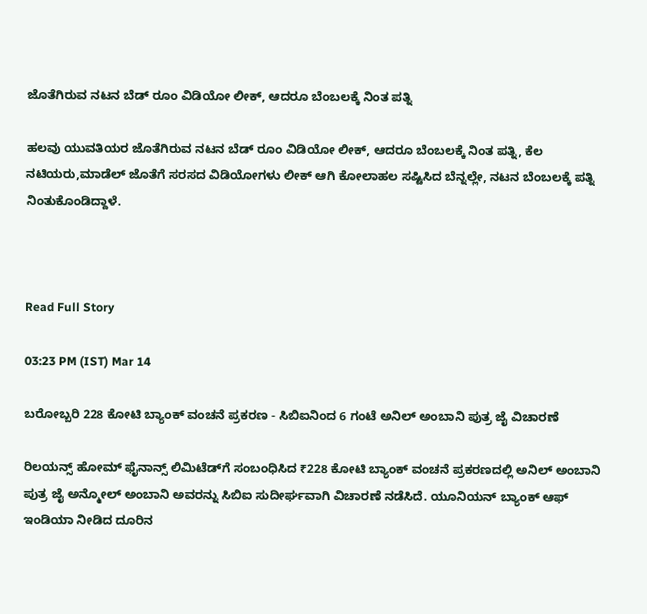ಜೊತೆಗಿರುವ ನಟನ ಬೆಡ್ ರೂಂ ವಿಡಿಯೋ ಲೀಕ್, ಆದರೂ ಬೆಂಬಲಕ್ಕೆ ನಿಂತ ಪತ್ನಿ

ಹಲವು ಯುವತಿಯರ ಜೊತೆಗಿರುವ ನಟನ ಬೆಡ್ ರೂಂ ವಿಡಿಯೋ ಲೀಕ್, ಆದರೂ ಬೆಂಬಲಕ್ಕೆ ನಿಂತ ಪತ್ನಿ, ಕೆಲ ನಟಿಯರು,ಮಾಡೆಲ್ ಜೊತೆಗೆ ಸರಸದ ವಿಡಿಯೋಗಳು ಲೀಕ್ ಆಗಿ ಕೋಲಾಹಲ ಸಷ್ಟಿಸಿದ ಬೆನ್ನಲ್ಲೇ, ನಟನ ಬೆಂಬಲಕ್ಕೆ ಪತ್ನಿ ನಿಂತುಕೊಂಡಿದ್ದಾಳೆ.



Read Full Story

03:23 PM (IST) Mar 14

ಬರೋಬ್ಬರಿ 228 ಕೋಟಿ ಬ್ಯಾಂಕ್ ವಂಚನೆ ಪ್ರಕರಣ - ಸಿಬಿಐನಿಂದ 6 ಗಂಟೆ ಅನಿಲ್ ಅಂಬಾನಿ ಪುತ್ರ ಜೈ ವಿಚಾರಣೆ

ರಿಲಯನ್ಸ್ ಹೋಮ್ ಫೈನಾನ್ಸ್ ಲಿಮಿಟೆಡ್‌ಗೆ ಸಂಬಂಧಿಸಿದ ₹228 ಕೋಟಿ ಬ್ಯಾಂಕ್ ವಂಚನೆ ಪ್ರಕರಣದಲ್ಲಿ ಅನಿಲ್ ಅಂಬಾನಿ ಪುತ್ರ ಜೈ ಅನ್ಮೋಲ್ ಅಂಬಾನಿ ಅವರನ್ನು ಸಿಬಿಐ ಸುದೀರ್ಘವಾಗಿ ವಿಚಾರಣೆ ನಡೆಸಿದೆ. ಯೂನಿಯನ್ ಬ್ಯಾಂಕ್ ಆಫ್ ಇಂಡಿಯಾ ನೀಡಿದ ದೂರಿನ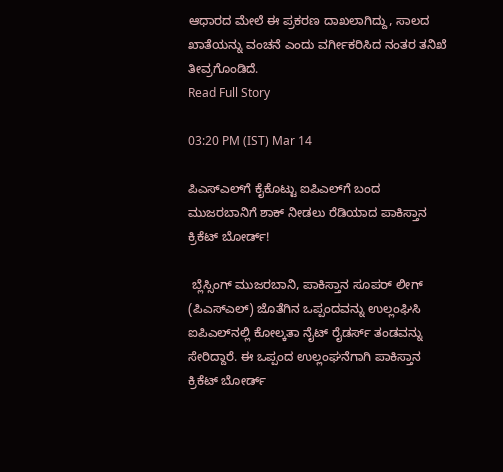ಆಧಾರದ ಮೇಲೆ ಈ ಪ್ರಕರಣ ದಾಖಲಾಗಿದ್ದು, ಸಾಲದ ಖಾತೆಯನ್ನು ವಂಚನೆ ಎಂದು ವರ್ಗೀಕರಿಸಿದ ನಂತರ ತನಿಖೆ ತೀವ್ರಗೊಂಡಿದೆ.
Read Full Story

03:20 PM (IST) Mar 14

ಪಿಎಸ್‌ಎಲ್‌ಗೆ ಕೈಕೊಟ್ಟು ಐಪಿಎಲ್‌ಗೆ ಬಂದ ಮುಜರಬಾನಿಗೆ ಶಾಕ್ ನೀಡಲು ರೆಡಿಯಾದ ಪಾಕಿಸ್ತಾನ ಕ್ರಿಕೆಟ್ ಬೋರ್ಡ್!

 ಬ್ಲೆಸ್ಸಿಂಗ್ ಮುಜರಬಾನಿ, ಪಾಕಿಸ್ತಾನ ಸೂಪರ್ ಲೀಗ್ (ಪಿಎಸ್‌ಎಲ್) ಜೊತೆಗಿನ ಒಪ್ಪಂದವನ್ನು ಉಲ್ಲಂಘಿಸಿ ಐಪಿಎಲ್‌ನಲ್ಲಿ ಕೋಲ್ಕತಾ ನೈಟ್ ರೈಡರ್ಸ್ ತಂಡವನ್ನು ಸೇರಿದ್ದಾರೆ. ಈ ಒಪ್ಪಂದ ಉಲ್ಲಂಘನೆಗಾಗಿ ಪಾಕಿಸ್ತಾನ ಕ್ರಿಕೆಟ್ ಬೋರ್ಡ್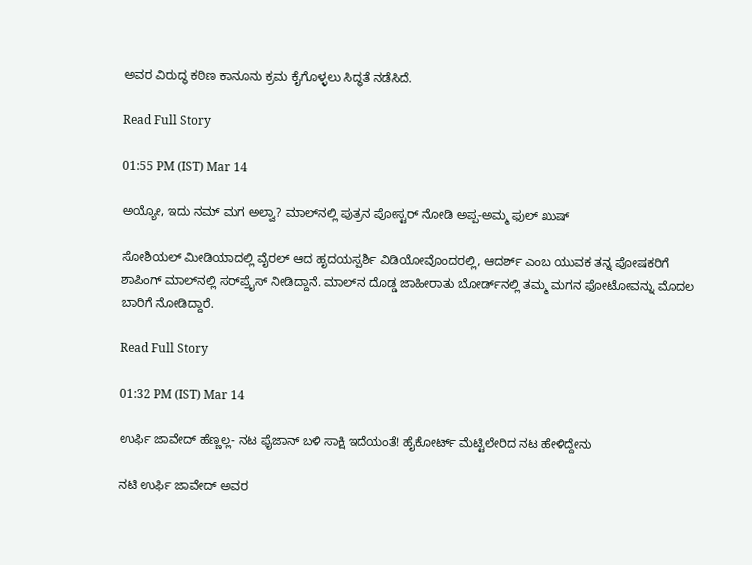ಅವರ ವಿರುದ್ಧ ಕಠಿಣ ಕಾನೂನು ಕ್ರಮ ಕೈಗೊಳ್ಳಲು ಸಿದ್ಧತೆ ನಡೆಸಿದೆ.

Read Full Story

01:55 PM (IST) Mar 14

ಅಯ್ಯೋ, ಇದು ನಮ್ ಮಗ ಅಲ್ವಾ? ಮಾಲ್‌ನಲ್ಲಿ ಪುತ್ರನ ಪೋಸ್ಟರ್ ನೋಡಿ ಅಪ್ಪ-ಅಮ್ಮ ಫುಲ್ ಖುಷ್

ಸೋಶಿಯಲ್ ಮೀಡಿಯಾದಲ್ಲಿ ವೈರಲ್ ಆದ ಹೃದಯಸ್ಪರ್ಶಿ ವಿಡಿಯೋವೊಂದರಲ್ಲಿ, ಆದರ್ಶ್ ಎಂಬ ಯುವಕ ತನ್ನ ಪೋಷಕರಿಗೆ ಶಾಪಿಂಗ್ ಮಾಲ್‌ನಲ್ಲಿ ಸರ್‌ಪ್ರೈಸ್ ನೀಡಿದ್ದಾನೆ. ಮಾಲ್‌ನ ದೊಡ್ಡ ಜಾಹೀರಾತು ಬೋರ್ಡ್‌ನಲ್ಲಿ ತಮ್ಮ ಮಗನ ಫೋಟೋವನ್ನು ಮೊದಲ ಬಾರಿಗೆ ನೋಡಿದ್ದಾರೆ.

Read Full Story

01:32 PM (IST) Mar 14

ಉರ್ಫಿ ಜಾವೇದ್ ಹೆಣ್ಣಲ್ಲ- ನಟ ಫೈಜಾನ್ ಬಳಿ ಸಾಕ್ಷಿ ಇದೆಯಂತೆ! ಹೈಕೋರ್ಟ್ ಮೆಟ್ಟಿಲೇರಿದ ನಟ ಹೇಳಿದ್ದೇನು

ನಟಿ ಉರ್ಫಿ ಜಾವೇದ್ ಅವರ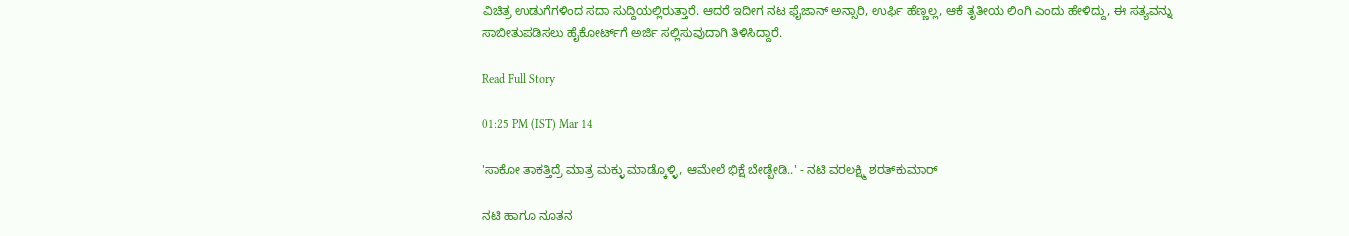ವಿಚಿತ್ರ ಉಡುಗೆಗಳಿಂದ ಸದಾ ಸುದ್ದಿಯಲ್ಲಿರುತ್ತಾರೆ. ಆದರೆ ಇದೀಗ ನಟ ಫೈಜಾನ್ ಅನ್ಸಾರಿ, ಉರ್ಫಿ ಹೆಣ್ಣಲ್ಲ, ಆಕೆ ತೃತೀಯ ಲಿಂಗಿ ಎಂದು ಹೇಳಿದ್ದು, ಈ ಸತ್ಯವನ್ನು ಸಾಬೀತುಪಡಿಸಲು ಹೈಕೋರ್ಟ್‌ಗೆ ಅರ್ಜಿ ಸಲ್ಲಿಸುವುದಾಗಿ ತಿಳಿಸಿದ್ದಾರೆ.

Read Full Story

01:25 PM (IST) Mar 14

'ಸಾಕೋ ತಾಕತ್ತಿದ್ರೆ ಮಾತ್ರ ಮಕ್ಳು ಮಾಡ್ಕೊಳ್ಳಿ, ಆಮೇಲೆ ಭಿಕ್ಷೆ ಬೇಡ್ಬೇಡಿ..' - ನಟಿ ವರಲಕ್ಷ್ಮಿ ಶರತ್‌ಕುಮಾರ್‌

ನಟಿ ಹಾಗೂ ನೂತನ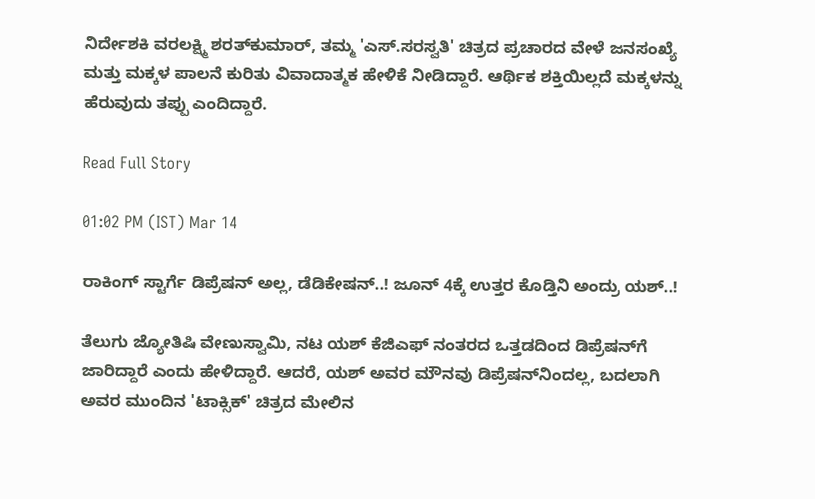ನಿರ್ದೇಶಕಿ ವರಲಕ್ಷ್ಮಿ ಶರತ್‌ಕುಮಾರ್, ತಮ್ಮ 'ಎಸ್.ಸರಸ್ವತಿ' ಚಿತ್ರದ ಪ್ರಚಾರದ ವೇಳೆ ಜನಸಂಖ್ಯೆ ಮತ್ತು ಮಕ್ಕಳ ಪಾಲನೆ ಕುರಿತು ವಿವಾದಾತ್ಮಕ ಹೇಳಿಕೆ ನೀಡಿದ್ದಾರೆ. ಆರ್ಥಿಕ ಶಕ್ತಿಯಿಲ್ಲದೆ ಮಕ್ಕಳನ್ನು ಹೆರುವುದು ತಪ್ಪು ಎಂದಿದ್ದಾರೆ.

Read Full Story

01:02 PM (IST) Mar 14

ರಾಕಿಂಗ್ ಸ್ಟಾರ್ಗೆ ಡಿಪ್ರೆಷನ್ ಅಲ್ಲ, ಡೆಡಿಕೇಷನ್..! ಜೂನ್ 4ಕ್ಕೆ ಉತ್ತರ ಕೊಡ್ತಿನಿ ಅಂದ್ರು ಯಶ್..!

ತೆಲುಗು ಜ್ಯೋತಿಷಿ ವೇಣುಸ್ವಾಮಿ, ನಟ ಯಶ್ ಕೆಜಿಎಫ್ ನಂತರದ ಒತ್ತಡದಿಂದ ಡಿಪ್ರೆಷನ್‌ಗೆ ಜಾರಿದ್ದಾರೆ ಎಂದು ಹೇಳಿದ್ದಾರೆ. ಆದರೆ, ಯಶ್ ಅವರ ಮೌನವು ಡಿಪ್ರೆಷನ್‌ನಿಂದಲ್ಲ, ಬದಲಾಗಿ ಅವರ ಮುಂದಿನ 'ಟಾಕ್ಸಿಕ್' ಚಿತ್ರದ ಮೇಲಿನ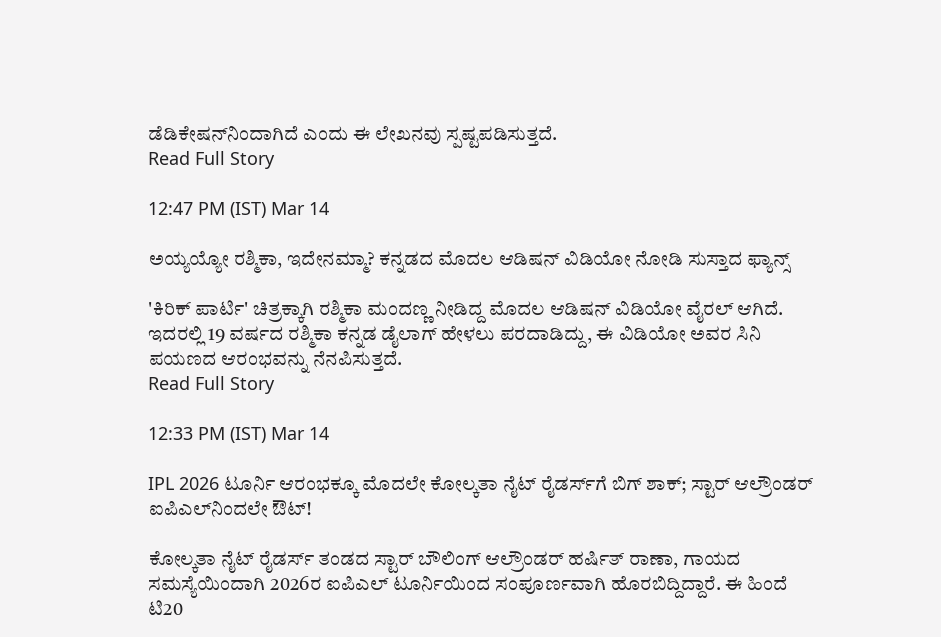ಡೆಡಿಕೇಷನ್‌ನಿಂದಾಗಿದೆ ಎಂದು ಈ ಲೇಖನವು ಸ್ಪಷ್ಟಪಡಿಸುತ್ತದೆ.
Read Full Story

12:47 PM (IST) Mar 14

ಅಯ್ಯಯ್ಯೋ ರಶ್ಮಿಕಾ, ಇದೇನಮ್ಮಾ? ಕನ್ನಡದ ಮೊದಲ ಆಡಿಷನ್ ವಿಡಿಯೋ ನೋಡಿ ಸುಸ್ತಾದ ಫ್ಯಾನ್ಸ್

'ಕಿರಿಕ್ ಪಾರ್ಟಿ' ಚಿತ್ರಕ್ಕಾಗಿ ರಶ್ಮಿಕಾ ಮಂದಣ್ಣ ನೀಡಿದ್ದ ಮೊದಲ ಆಡಿಷನ್ ವಿಡಿಯೋ ವೈರಲ್ ಆಗಿದೆ. ಇದರಲ್ಲಿ 19 ವರ್ಷದ ರಶ್ಮಿಕಾ ಕನ್ನಡ ಡೈಲಾಗ್ ಹೇಳಲು ಪರದಾಡಿದ್ದು, ಈ ವಿಡಿಯೋ ಅವರ ಸಿನಿ ಪಯಣದ ಆರಂಭವನ್ನು ನೆನಪಿಸುತ್ತದೆ.
Read Full Story

12:33 PM (IST) Mar 14

IPL 2026 ಟೂರ್ನಿ ಆರಂಭಕ್ಕೂ ಮೊದಲೇ ಕೋಲ್ಕತಾ ನೈಟ್ ರೈಡರ್ಸ್‌ಗೆ ಬಿಗ್ ಶಾಕ್; ಸ್ಟಾರ್ ಆಲ್ರೌಂಡರ್ ಐಪಿಎಲ್‌ನಿಂದಲೇ ಔಟ್!

ಕೋಲ್ಕತಾ ನೈಟ್ ರೈಡರ್ಸ್ ತಂಡದ ಸ್ಟಾರ್ ಬೌಲಿಂಗ್ ಆಲ್ರೌಂಡರ್ ಹರ್ಷಿತ್ ರಾಣಾ, ಗಾಯದ ಸಮಸ್ಯೆಯಿಂದಾಗಿ 2026ರ ಐಪಿಎಲ್ ಟೂರ್ನಿಯಿಂದ ಸಂಪೂರ್ಣವಾಗಿ ಹೊರಬಿದ್ದಿದ್ದಾರೆ. ಈ ಹಿಂದೆ ಟಿ20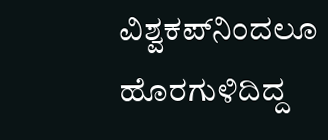ವಿಶ್ವಕಪ್‌ನಿಂದಲೂ ಹೊರಗುಳಿದಿದ್ದ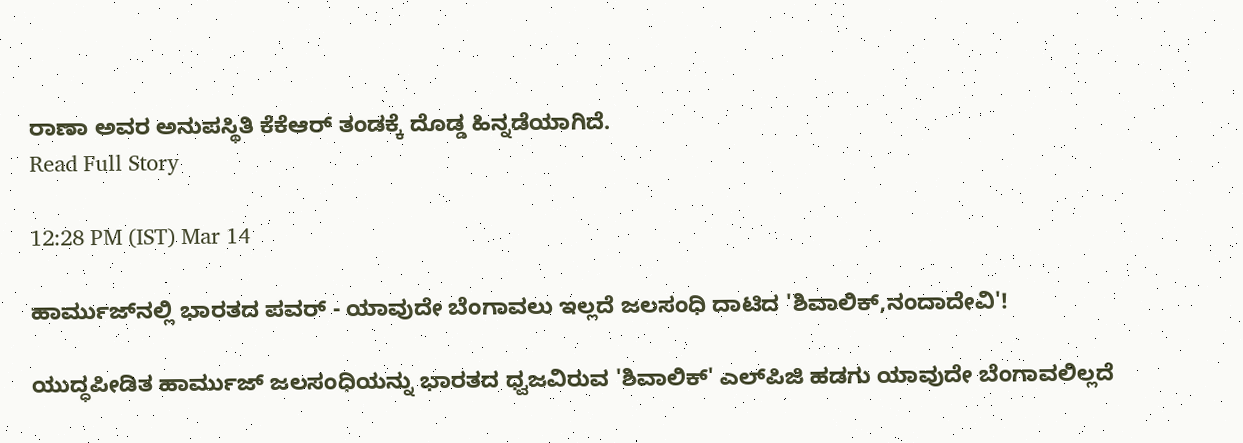ರಾಣಾ ಅವರ ಅನುಪಸ್ಥಿತಿ ಕೆಕೆಆರ್ ತಂಡಕ್ಕೆ ದೊಡ್ಡ ಹಿನ್ನಡೆಯಾಗಿದೆ.
Read Full Story

12:28 PM (IST) Mar 14

ಹಾರ್ಮುಜ್‌ನಲ್ಲಿ ಭಾರತದ ಪವರ್ - ಯಾವುದೇ ಬೆಂಗಾವಲು ಇಲ್ಲದೆ ಜಲಸಂಧಿ ದಾಟಿದ 'ಶಿವಾಲಿಕ್,ನಂದಾದೇವಿ'!

ಯುದ್ಧಪೀಡಿತ ಹಾರ್ಮುಜ್ ಜಲಸಂಧಿಯನ್ನು ಭಾರತದ ಧ್ವಜವಿರುವ 'ಶಿವಾಲಿಕ್' ಎಲ್‌ಪಿಜಿ ಹಡಗು ಯಾವುದೇ ಬೆಂಗಾವಲಿಲ್ಲದೆ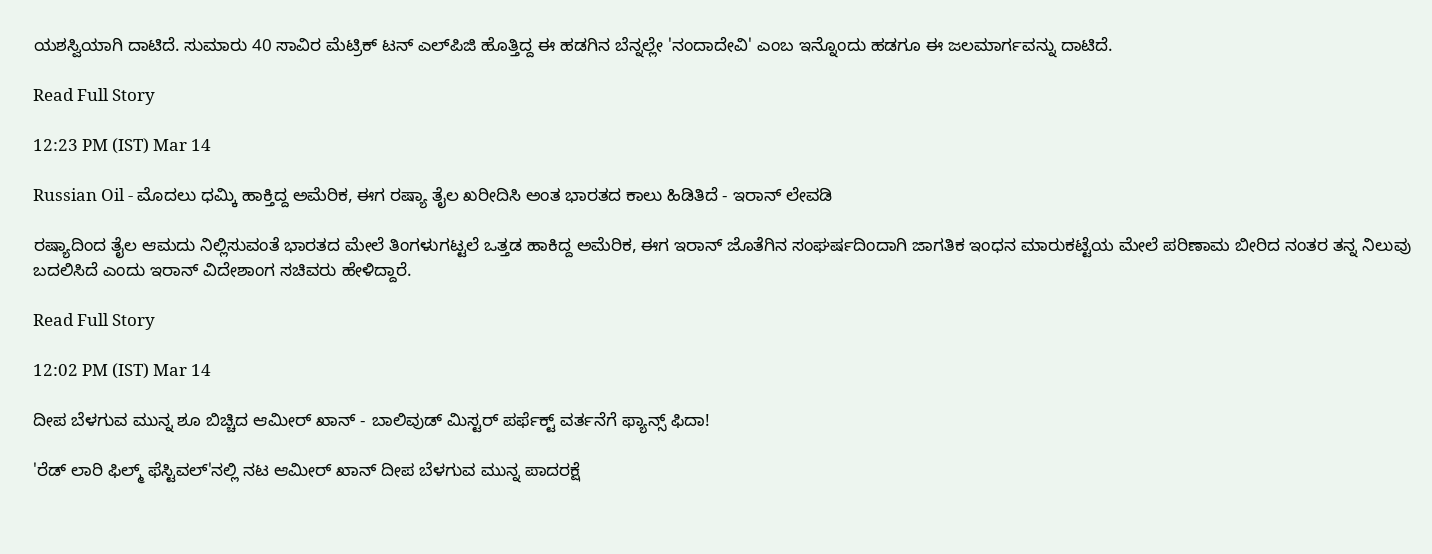ಯಶಸ್ವಿಯಾಗಿ ದಾಟಿದೆ. ಸುಮಾರು 40 ಸಾವಿರ ಮೆಟ್ರಿಕ್ ಟನ್ ಎಲ್‌ಪಿಜಿ ಹೊತ್ತಿದ್ದ ಈ ಹಡಗಿನ ಬೆನ್ನಲ್ಲೇ 'ನಂದಾದೇವಿ' ಎಂಬ ಇನ್ನೊಂದು ಹಡಗೂ ಈ ಜಲಮಾರ್ಗವನ್ನು ದಾಟಿದೆ.

Read Full Story

12:23 PM (IST) Mar 14

Russian Oil - ಮೊದಲು ಧಮ್ಕಿ ಹಾಕ್ತಿದ್ದ ಅಮೆರಿಕ, ಈಗ ರಷ್ಯಾ ತೈಲ ಖರೀದಿಸಿ ಅಂತ ಭಾರತದ ಕಾಲು ಹಿಡಿತಿದೆ - ಇರಾನ್ ಲೇವಡಿ

ರಷ್ಯಾದಿಂದ ತೈಲ ಆಮದು ನಿಲ್ಲಿಸುವಂತೆ ಭಾರತದ ಮೇಲೆ ತಿಂಗಳುಗಟ್ಟಲೆ ಒತ್ತಡ ಹಾಕಿದ್ದ ಅಮೆರಿಕ, ಈಗ ಇರಾನ್ ಜೊತೆಗಿನ ಸಂಘರ್ಷದಿಂದಾಗಿ ಜಾಗತಿಕ ಇಂಧನ ಮಾರುಕಟ್ಟೆಯ ಮೇಲೆ ಪರಿಣಾಮ ಬೀರಿದ ನಂತರ ತನ್ನ ನಿಲುವು ಬದಲಿಸಿದೆ ಎಂದು ಇರಾನ್ ವಿದೇಶಾಂಗ ಸಚಿವರು ಹೇಳಿದ್ದಾರೆ.

Read Full Story

12:02 PM (IST) Mar 14

ದೀಪ ಬೆಳಗುವ ಮುನ್ನ ಶೂ ಬಿಚ್ಚಿದ ಆಮೀರ್ ಖಾನ್ - ಬಾಲಿವುಡ್ ಮಿಸ್ಟರ್ ಪರ್ಫೆಕ್ಟ್‌ ವರ್ತನೆಗೆ ಫ್ಯಾನ್ಸ್ ಫಿದಾ!

'ರೆಡ್ ಲಾರಿ ಫಿಲ್ಮ್ ಫೆಸ್ಟಿವಲ್'ನಲ್ಲಿ ನಟ ಆಮೀರ್ ಖಾನ್ ದೀಪ ಬೆಳಗುವ ಮುನ್ನ ಪಾದರಕ್ಷೆ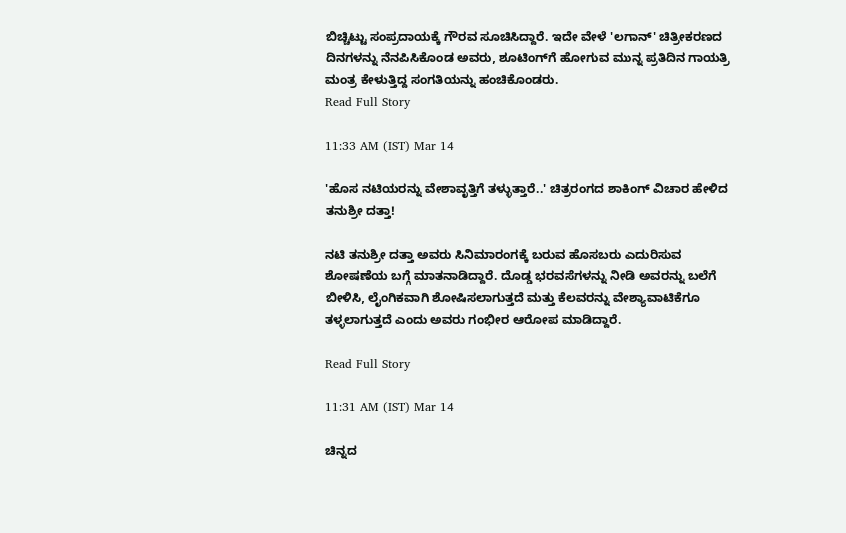ಬಿಚ್ಚಿಟ್ಟು ಸಂಪ್ರದಾಯಕ್ಕೆ ಗೌರವ ಸೂಚಿಸಿದ್ದಾರೆ. ಇದೇ ವೇಳೆ 'ಲಗಾನ್' ಚಿತ್ರೀಕರಣದ ದಿನಗಳನ್ನು ನೆನಪಿಸಿಕೊಂಡ ಅವರು, ಶೂಟಿಂಗ್‌ಗೆ ಹೋಗುವ ಮುನ್ನ ಪ್ರತಿದಿನ ಗಾಯತ್ರಿ ಮಂತ್ರ ಕೇಳುತ್ತಿದ್ದ ಸಂಗತಿಯನ್ನು ಹಂಚಿಕೊಂಡರು.
Read Full Story

11:33 AM (IST) Mar 14

'ಹೊಸ ನಟಿಯರನ್ನು ವೇಶಾವೃತ್ತಿಗೆ ತಳ್ಳುತ್ತಾರೆ..' ಚಿತ್ರರಂಗದ ಶಾಕಿಂಗ್‌ ವಿಚಾರ ಹೇಳಿದ ತನುಶ್ರೀ ದತ್ತಾ!

ನಟಿ ತನುಶ್ರೀ ದತ್ತಾ ಅವರು ಸಿನಿಮಾರಂಗಕ್ಕೆ ಬರುವ ಹೊಸಬರು ಎದುರಿಸುವ ಶೋಷಣೆಯ ಬಗ್ಗೆ ಮಾತನಾಡಿದ್ದಾರೆ. ದೊಡ್ಡ ಭರವಸೆಗಳನ್ನು ನೀಡಿ ಅವರನ್ನು ಬಲೆಗೆ ಬೀಳಿಸಿ, ಲೈಂಗಿಕವಾಗಿ ಶೋಷಿಸಲಾಗುತ್ತದೆ ಮತ್ತು ಕೆಲವರನ್ನು ವೇಶ್ಯಾವಾಟಿಕೆಗೂ ತಳ್ಳಲಾಗುತ್ತದೆ ಎಂದು ಅವರು ಗಂಭೀರ ಆರೋಪ ಮಾಡಿದ್ದಾರೆ.

Read Full Story

11:31 AM (IST) Mar 14

ಚಿನ್ನದ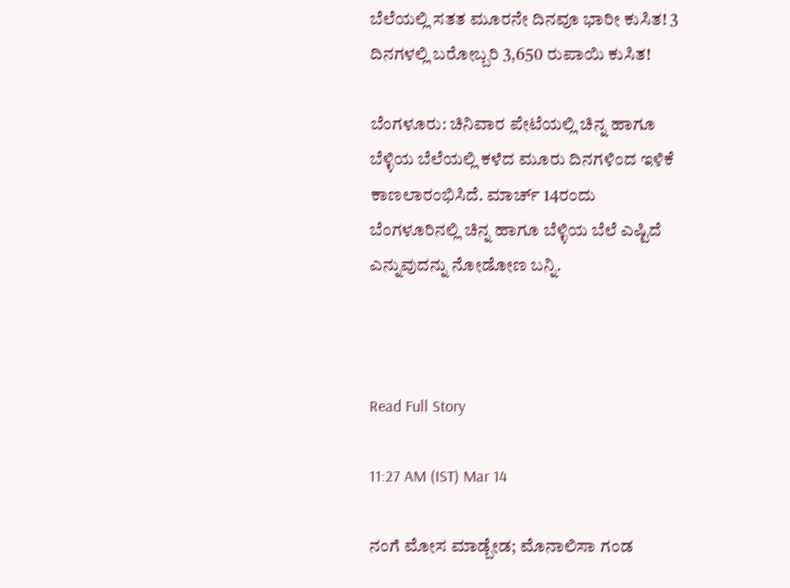ಬೆಲೆಯಲ್ಲಿ ಸತತ ಮೂರನೇ ದಿನವೂ ಭಾರೀ ಕುಸಿತ! 3 ದಿನಗಳಲ್ಲಿ ಬರೋಬ್ಬರಿ 3,650 ರುಪಾಯಿ ಕುಸಿತ!

ಬೆಂಗಳೂರು: ಚಿನಿವಾರ ಪೇಟೆಯಲ್ಲಿ ಚಿನ್ನ ಹಾಗೂ ಬೆಳ್ಳಿಯ ಬೆಲೆಯಲ್ಲಿ ಕಳೆದ ಮೂರು ದಿನಗಳಿಂದ ಇಳಿಕೆ ಕಾಣಲಾರಂಭಿಸಿದೆ. ಮಾರ್ಚ್ 14ರಂದು ಬೆಂಗಳೂರಿನಲ್ಲಿ ಚಿನ್ನ ಹಾಗೂ ಬೆಳ್ಳಿಯ ಬೆಲೆ ಎಷ್ಟಿದೆ ಎನ್ನುವುದನ್ನು ನೋಡೋಣ ಬನ್ನಿ.



Read Full Story

11:27 AM (IST) Mar 14

ನಂಗೆ ಮೋಸ ಮಾಡ್ಬೇಡ; ಮೊನಾಲಿಸಾ ಗಂಡ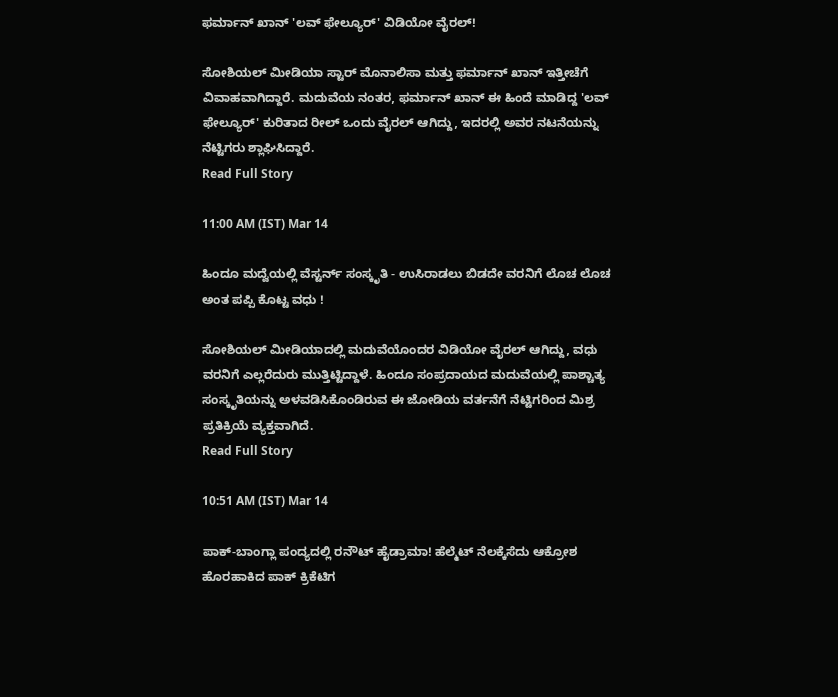ಫರ್ಮಾನ್ ಖಾನ್ 'ಲವ್ ಫೇಲ್ಯೂರ್' ವಿಡಿಯೋ ವೈರಲ್!

ಸೋಶಿಯಲ್ ಮೀಡಿಯಾ ಸ್ಟಾರ್ ಮೊನಾಲಿಸಾ ಮತ್ತು ಫರ್ಮಾನ್ ಖಾನ್ ಇತ್ತೀಚೆಗೆ ವಿವಾಹವಾಗಿದ್ದಾರೆ. ಮದುವೆಯ ನಂತರ, ಫರ್ಮಾನ್ ಖಾನ್ ಈ ಹಿಂದೆ ಮಾಡಿದ್ದ 'ಲವ್ ಫೇಲ್ಯೂರ್' ಕುರಿತಾದ ರೀಲ್ ಒಂದು ವೈರಲ್ ಆಗಿದ್ದು, ಇದರಲ್ಲಿ ಅವರ ನಟನೆಯನ್ನು ನೆಟ್ಟಿಗರು ಶ್ಲಾಘಿಸಿದ್ದಾರೆ.
Read Full Story

11:00 AM (IST) Mar 14

ಹಿಂದೂ ಮದ್ವೆಯಲ್ಲಿ ವೆಸ್ಟರ್ನ್ ಸಂಸ್ಕೃತಿ - ಉಸಿರಾಡಲು ಬಿಡದೇ ವರನಿಗೆ ಲೊಚ ಲೊಚ ಅಂತ ಪಪ್ಪಿ ಕೊಟ್ಟ ವಧು !

ಸೋಶಿಯಲ್ ಮೀಡಿಯಾದಲ್ಲಿ ಮದುವೆಯೊಂದರ ವಿಡಿಯೋ ವೈರಲ್ ಆಗಿದ್ದು, ವಧು ವರನಿಗೆ ಎಲ್ಲರೆದುರು ಮುತ್ತಿಟ್ಟಿದ್ದಾಳೆ. ಹಿಂದೂ ಸಂಪ್ರದಾಯದ ಮದುವೆಯಲ್ಲಿ ಪಾಶ್ಚಾತ್ಯ ಸಂಸ್ಕೃತಿಯನ್ನು ಅಳವಡಿಸಿಕೊಂಡಿರುವ ಈ ಜೋಡಿಯ ವರ್ತನೆಗೆ ನೆಟ್ಟಿಗರಿಂದ ಮಿಶ್ರ ಪ್ರತಿಕ್ರಿಯೆ ವ್ಯಕ್ತವಾಗಿದೆ.
Read Full Story

10:51 AM (IST) Mar 14

ಪಾಕ್-ಬಾಂಗ್ಲಾ ಪಂದ್ಯದಲ್ಲಿ ರನೌಟ್ ಹೈಡ್ರಾಮಾ! ಹೆಲ್ಮೆಟ್‌ ನೆಲಕ್ಕೆಸೆದು ಆಕ್ರೋಶ ಹೊರಹಾಕಿದ ಪಾಕ್ ಕ್ರಿಕೆಟಿಗ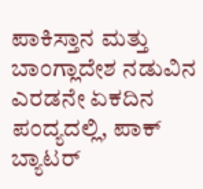ಪಾಕಿಸ್ತಾನ ಮತ್ತು ಬಾಂಗ್ಲಾದೇಶ ನಡುವಿನ ಎರಡನೇ ಏಕದಿನ ಪಂದ್ಯದಲ್ಲಿ, ಪಾಕ್ ಬ್ಯಾಟರ್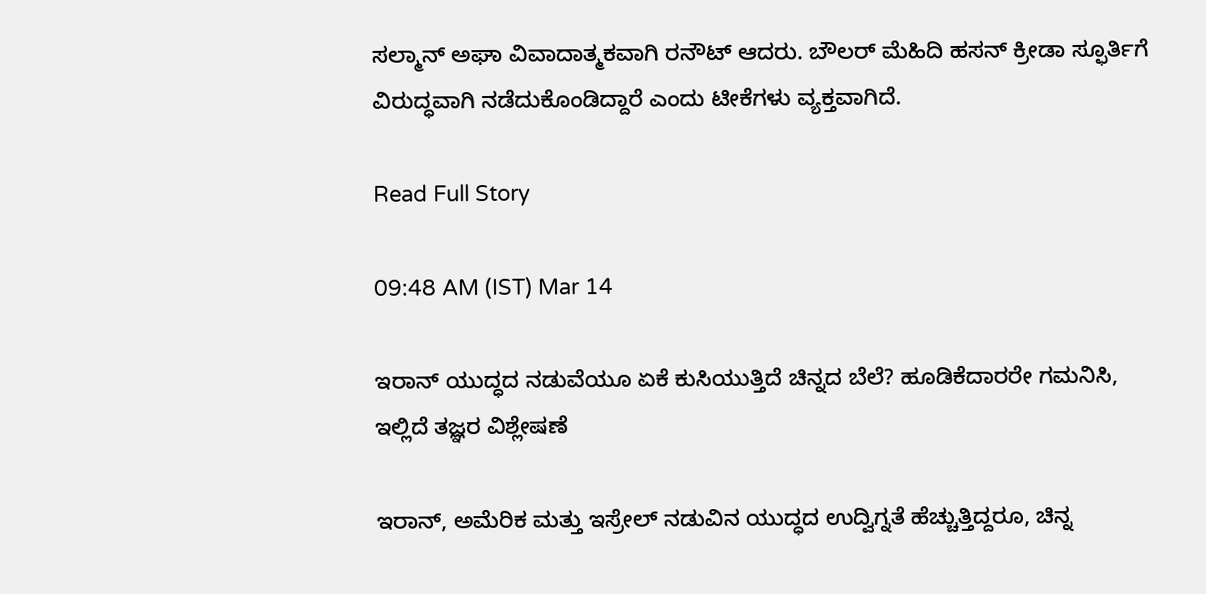ಸಲ್ಮಾನ್ ಅಘಾ ವಿವಾದಾತ್ಮಕವಾಗಿ ರನೌಟ್ ಆದರು. ಬೌಲರ್ ಮೆಹಿದಿ ಹಸನ್ ಕ್ರೀಡಾ ಸ್ಫೂರ್ತಿಗೆ ವಿರುದ್ಧವಾಗಿ ನಡೆದುಕೊಂಡಿದ್ದಾರೆ ಎಂದು ಟೀಕೆಗಳು ವ್ಯಕ್ತವಾಗಿದೆ.

Read Full Story

09:48 AM (IST) Mar 14

ಇರಾನ್ ಯುದ್ಧದ ನಡುವೆಯೂ ಏಕೆ ಕುಸಿಯುತ್ತಿದೆ ಚಿನ್ನದ ಬೆಲೆ? ಹೂಡಿಕೆದಾರರೇ ಗಮನಿಸಿ, ಇಲ್ಲಿದೆ ತಜ್ಞರ ವಿಶ್ಲೇಷಣೆ

ಇರಾನ್, ಅಮೆರಿಕ ಮತ್ತು ಇಸ್ರೇಲ್ ನಡುವಿನ ಯುದ್ಧದ ಉದ್ವಿಗ್ನತೆ ಹೆಚ್ಚುತ್ತಿದ್ದರೂ, ಚಿನ್ನ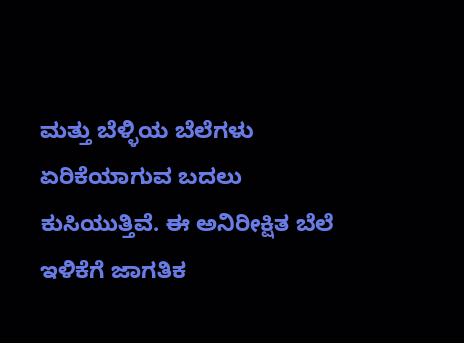ಮತ್ತು ಬೆಳ್ಳಿಯ ಬೆಲೆಗಳು ಏರಿಕೆಯಾಗುವ ಬದಲು ಕುಸಿಯುತ್ತಿವೆ. ಈ ಅನಿರೀಕ್ಷಿತ ಬೆಲೆ ಇಳಿಕೆಗೆ ಜಾಗತಿಕ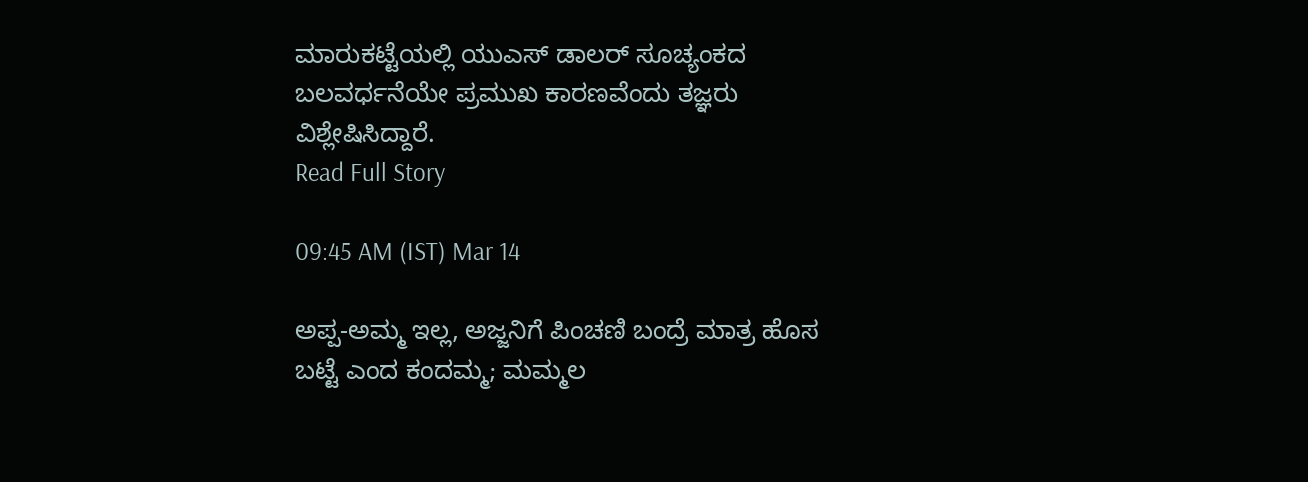ಮಾರುಕಟ್ಟೆಯಲ್ಲಿ ಯುಎಸ್ ಡಾಲರ್ ಸೂಚ್ಯಂಕದ ಬಲವರ್ಧನೆಯೇ ಪ್ರಮುಖ ಕಾರಣವೆಂದು ತಜ್ಞರು ವಿಶ್ಲೇಷಿಸಿದ್ದಾರೆ.
Read Full Story

09:45 AM (IST) Mar 14

ಅಪ್ಪ-ಅಮ್ಮ ಇಲ್ಲ, ಅಜ್ಜನಿಗೆ ಪಿಂಚಣಿ ಬಂದ್ರೆ ಮಾತ್ರ ಹೊಸ ಬಟ್ಟೆ ಎಂದ ಕಂದಮ್ಮ; ಮಮ್ಮಲ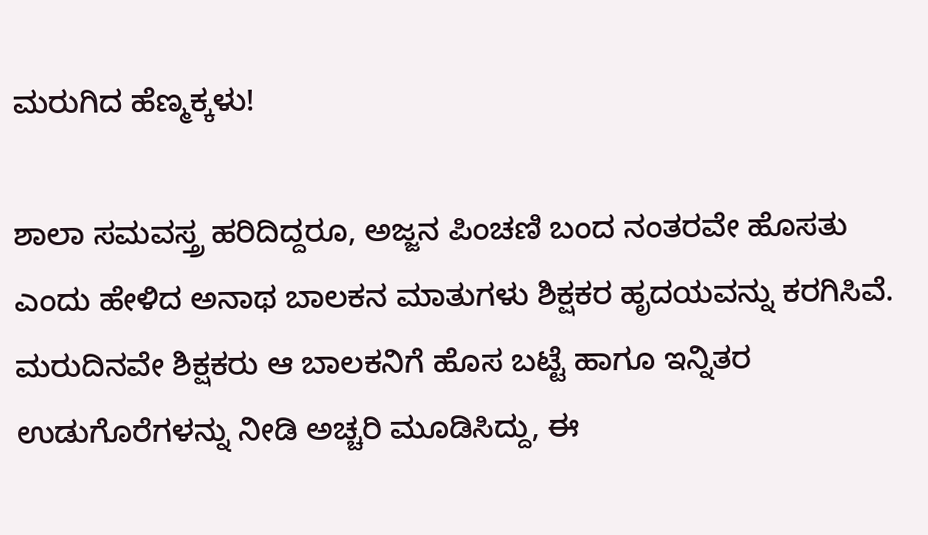ಮರುಗಿದ ಹೆಣ್ಮಕ್ಕಳು!

ಶಾಲಾ ಸಮವಸ್ತ್ರ ಹರಿದಿದ್ದರೂ, ಅಜ್ಜನ ಪಿಂಚಣಿ ಬಂದ ನಂತರವೇ ಹೊಸತು ಎಂದು ಹೇಳಿದ ಅನಾಥ ಬಾಲಕನ ಮಾತುಗಳು ಶಿಕ್ಷಕರ ಹೃದಯವನ್ನು ಕರಗಿಸಿವೆ. ಮರುದಿನವೇ ಶಿಕ್ಷಕರು ಆ ಬಾಲಕನಿಗೆ ಹೊಸ ಬಟ್ಟೆ ಹಾಗೂ ಇನ್ನಿತರ ಉಡುಗೊರೆಗಳನ್ನು ನೀಡಿ ಅಚ್ಚರಿ ಮೂಡಿಸಿದ್ದು, ಈ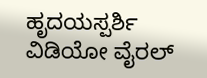ಹೃದಯಸ್ಪರ್ಶಿ ವಿಡಿಯೋ ವೈರಲ್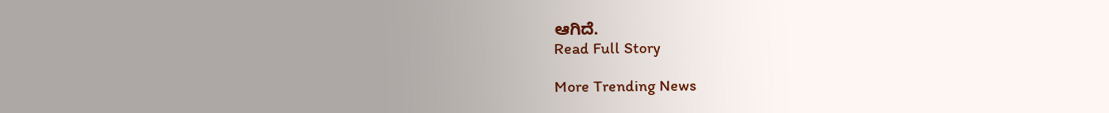ಆಗಿದೆ.
Read Full Story

More Trending News